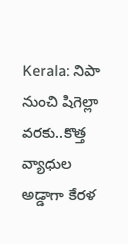Kerala: నిపా నుంచి షిగెల్లా వరకు..కొత్త వ్యాధుల అడ్డాగా కేరళ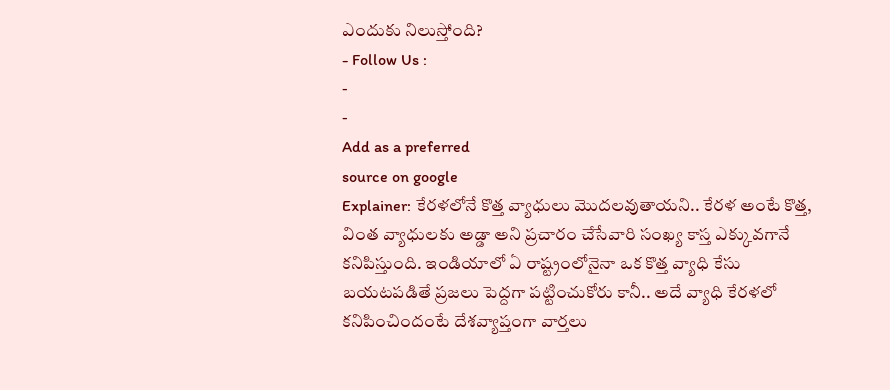ఎందుకు నిలుస్తోంది?
- Follow Us :
-
-
Add as a preferred
source on google
Explainer: కేరళలోనే కొత్త వ్యాధులు మొదలవుతాయని.. కేరళ అంటే కొత్త, వింత వ్యాధులకు అడ్డా అని ప్రచారం చేసేవారి సంఖ్య కాస్త ఎక్కువగానే కనిపిస్తుంది. ఇండియాలో ఏ రాష్ట్రంలోనైనా ఒక కొత్త వ్యాధి కేసు బయటపడితే ప్రజలు పెద్దగా పట్టించుకోరు కానీ.. అదే వ్యాధి కేరళలో కనిపించిందంటే దేశవ్యాప్తంగా వార్తలు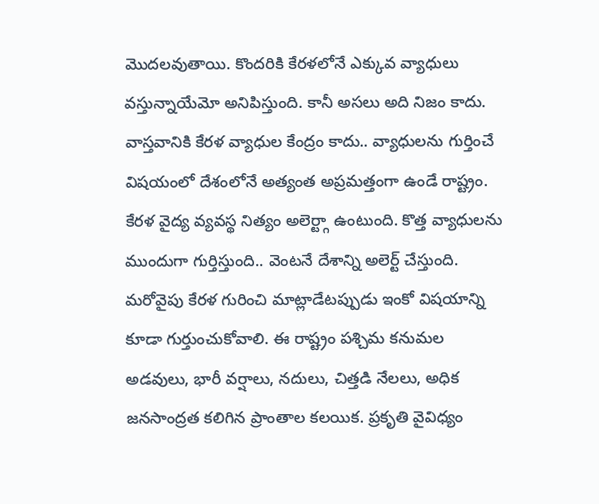మొదలవుతాయి. కొందరికి కేరళలోనే ఎక్కువ వ్యాధులు వస్తున్నాయేమో అనిపిస్తుంది. కానీ అసలు అది నిజం కాదు. వాస్తవానికి కేరళ వ్యాధుల కేంద్రం కాదు.. వ్యాధులను గుర్తించే విషయంలో దేశంలోనే అత్యంత అప్రమత్తంగా ఉండే రాష్ట్రం. కేరళ వైద్య వ్యవస్థ నిత్యం అలెర్ట్గా ఉంటుంది. కొత్త వ్యాధులను ముందుగా గుర్తిస్తుంది.. వెంటనే దేశాన్ని అలెర్ట్ చేస్తుంది.
మరోవైపు కేరళ గురించి మాట్లాడేటప్పుడు ఇంకో విషయాన్ని కూడా గుర్తుంచుకోవాలి. ఈ రాష్ట్రం పశ్చిమ కనుమల అడవులు, భారీ వర్షాలు, నదులు, చిత్తడి నేలలు, అధిక జనసాంద్రత కలిగిన ప్రాంతాల కలయిక. ప్రకృతి వైవిధ్యం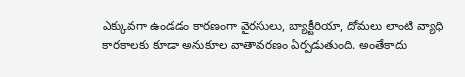ఎక్కువగా ఉండడం కారణంగా వైరసులు, బ్యాక్టీరియా, దోమలు లాంటి వ్యాధి కారకాలకు కూడా అనుకూల వాతావరణం ఏర్పడుతుంది. అంతేకాదు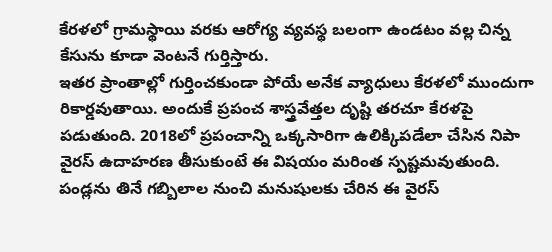కేరళలో గ్రామస్థాయి వరకు ఆరోగ్య వ్యవస్థ బలంగా ఉండటం వల్ల చిన్న కేసును కూడా వెంటనే గుర్తిస్తారు.
ఇతర ప్రాంతాల్లో గుర్తించకుండా పోయే అనేక వ్యాధులు కేరళలో ముందుగా రికార్డవుతాయి. అందుకే ప్రపంచ శాస్త్రవేత్తల దృష్టి తరచూ కేరళపై పడుతుంది. 2018లో ప్రపంచాన్ని ఒక్కసారిగా ఉలిక్కిపడేలా చేసిన నిపా వైరస్ ఉదాహరణ తీసుకుంటే ఈ విషయం మరింత స్పష్టమవుతుంది. పండ్లను తినే గబ్బిలాల నుంచి మనుషులకు చేరిన ఈ వైరస్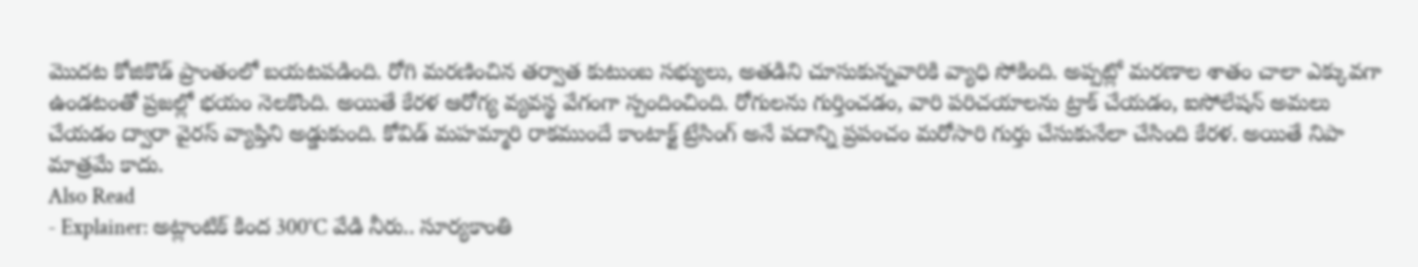మొదట కోజికొడ్ ప్రాంతంలో బయటపడింది. రోగి మరణించిన తర్వాత కుటుంబ సభ్యులు, అతడిని చూసుకున్నవారికి వ్యాధి సోకింది. అప్పట్లో మరణాల శాతం చాలా ఎక్కువగా ఉండటంతో ప్రజల్లో భయం నెలకొంది. అయితే కేరళ ఆరోగ్య వ్యవస్థ వేగంగా స్పందించింది. రోగులను గుర్తించడం, వారి పరిచయాలను ట్రాక్ చేయడం, ఐసోలేషన్ అమలు చేయడం ద్వారా వైరస్ వ్యాప్తిని అడ్డుకుంది. కోవిడ్ మహమ్మారి రాకముందే కాంటాక్ట్ ట్రేసింగ్ అనే పదాన్ని ప్రపంచం మరోసారి గుర్తు చేసుకునేలా చేసింది కేరళ. అయితే నిపా మాత్రమే కాదు.
Also Read
- Explainer: అట్లాంటిక్ కింద 300°C వేడి నీరు.. సూర్యకాంతి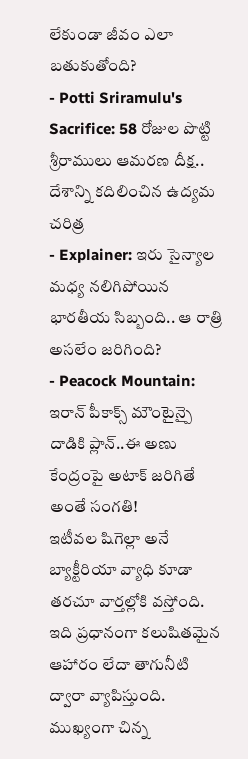లేకుండా జీవం ఎలా బతుకుతోంది?
- Potti Sriramulu's Sacrifice: 58 రోజుల పొట్టి శ్రీరాములు ఆమరణ దీక్ష.. దేశాన్ని కదిలించిన ఉద్యమ చరిత్ర
- Explainer: ఇరు సైన్యాల మధ్య నలిగిపోయిన భారతీయ సిబ్బంది.. ఆ రాత్రి అసలేం జరిగింది?
- Peacock Mountain: ఇరాన్ పీకాక్స్ మౌంటైన్పై దాడికి ప్లాన్..ఈ అణు కేంద్రంపై అటాక్ జరిగితే అంతే సంగతి!
ఇటీవల షిగెల్లా అనే బ్యాక్టీరియా వ్యాధి కూడా తరచూ వార్తల్లోకి వస్తోంది. ఇది ప్రధానంగా కలుషితమైన ఆహారం లేదా తాగునీటి ద్వారా వ్యాపిస్తుంది. ముఖ్యంగా చిన్న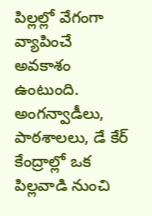పిల్లల్లో వేగంగా వ్యాపించే అవకాశం ఉంటుంది. అంగన్వాడీలు, పాఠశాలలు, డే కేర్ కేంద్రాల్లో ఒక పిల్లవాడి నుంచి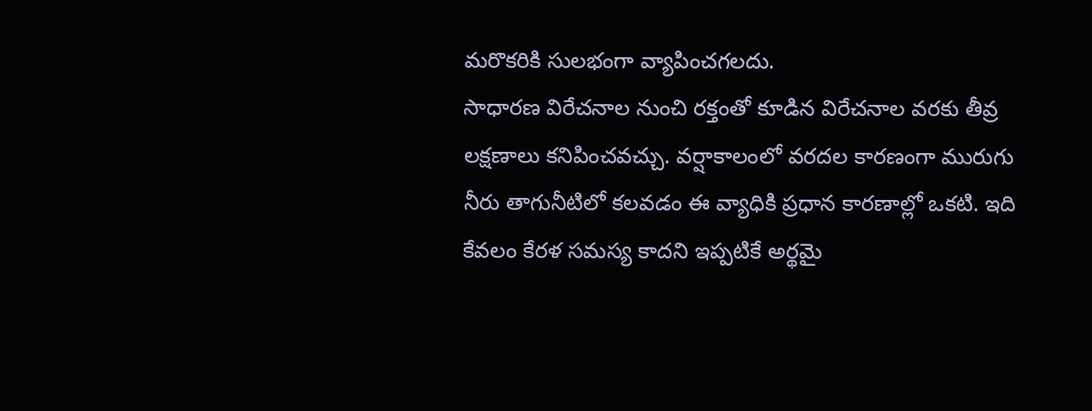మరొకరికి సులభంగా వ్యాపించగలదు.
సాధారణ విరేచనాల నుంచి రక్తంతో కూడిన విరేచనాల వరకు తీవ్ర లక్షణాలు కనిపించవచ్చు. వర్షాకాలంలో వరదల కారణంగా మురుగు నీరు తాగునీటిలో కలవడం ఈ వ్యాధికి ప్రధాన కారణాల్లో ఒకటి. ఇది కేవలం కేరళ సమస్య కాదని ఇప్పటికే అర్థమై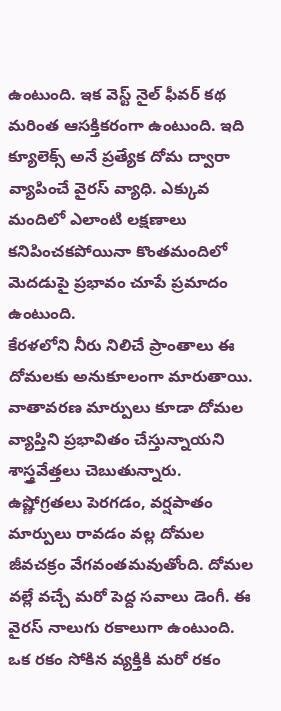ఉంటుంది. ఇక వెస్ట్ నైల్ ఫీవర్ కథ మరింత ఆసక్తికరంగా ఉంటుంది. ఇది క్యూలెక్స్ అనే ప్రత్యేక దోమ ద్వారా వ్యాపించే వైరస్ వ్యాధి. ఎక్కువ మందిలో ఎలాంటి లక్షణాలు కనిపించకపోయినా కొంతమందిలో మెదడుపై ప్రభావం చూపే ప్రమాదం ఉంటుంది.
కేరళలోని నీరు నిలిచే ప్రాంతాలు ఈ దోమలకు అనుకూలంగా మారుతాయి. వాతావరణ మార్పులు కూడా దోమల వ్యాప్తిని ప్రభావితం చేస్తున్నాయని శాస్త్రవేత్తలు చెబుతున్నారు. ఉష్ణోగ్రతలు పెరగడం, వర్షపాతం మార్పులు రావడం వల్ల దోమల జీవచక్రం వేగవంతమవుతోంది. దోమల వల్లే వచ్చే మరో పెద్ద సవాలు డెంగీ. ఈ వైరస్ నాలుగు రకాలుగా ఉంటుంది. ఒక రకం సోకిన వ్యక్తికి మరో రకం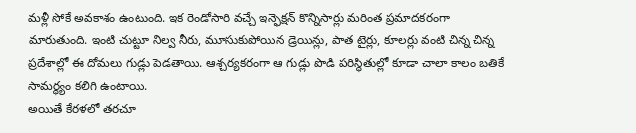మళ్లీ సోకే అవకాశం ఉంటుంది. ఇక రెండోసారి వచ్చే ఇన్ఫెక్షన్ కొన్నిసార్లు మరింత ప్రమాదకరంగా మారుతుంది. ఇంటి చుట్టూ నిల్వ నీరు, మూసుకుపోయిన డ్రెయిన్లు, పాత టైర్లు, కూలర్లు వంటి చిన్న చిన్న ప్రదేశాల్లో ఈ దోమలు గుడ్లు పెడతాయి. ఆశ్చర్యకరంగా ఆ గుడ్లు పొడి పరిస్థితుల్లో కూడా చాలా కాలం బతికే సామర్థ్యం కలిగి ఉంటాయి.
అయితే కేరళలో తరచూ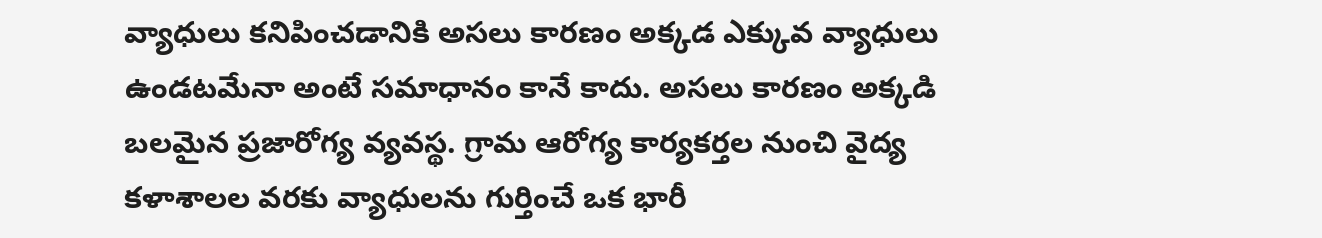వ్యాధులు కనిపించడానికి అసలు కారణం అక్కడ ఎక్కువ వ్యాధులు ఉండటమేనా అంటే సమాధానం కానే కాదు. అసలు కారణం అక్కడి బలమైన ప్రజారోగ్య వ్యవస్థ. గ్రామ ఆరోగ్య కార్యకర్తల నుంచి వైద్య కళాశాలల వరకు వ్యాధులను గుర్తించే ఒక భారీ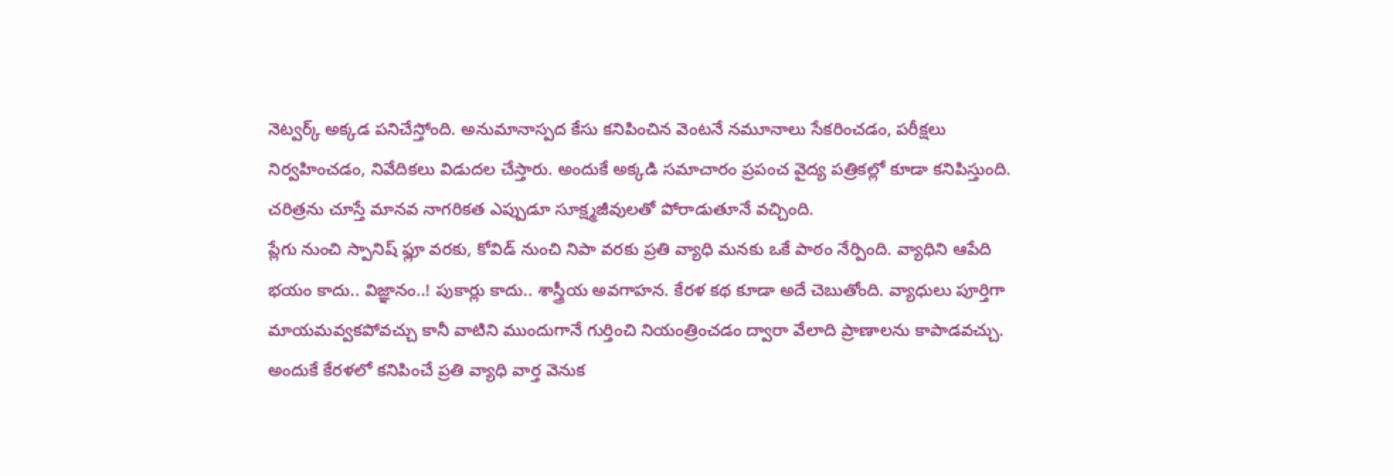నెట్వర్క్ అక్కడ పనిచేస్తోంది. అనుమానాస్పద కేసు కనిపించిన వెంటనే నమూనాలు సేకరించడం, పరీక్షలు నిర్వహించడం, నివేదికలు విడుదల చేస్తారు. అందుకే అక్కడి సమాచారం ప్రపంచ వైద్య పత్రికల్లో కూడా కనిపిస్తుంది. చరిత్రను చూస్తే మానవ నాగరికత ఎప్పుడూ సూక్ష్మజీవులతో పోరాడుతూనే వచ్చింది.
ప్లేగు నుంచి స్పానిష్ ఫ్లూ వరకు, కోవిడ్ నుంచి నిపా వరకు ప్రతి వ్యాధి మనకు ఒకే పాఠం నేర్పింది. వ్యాధిని ఆపేది భయం కాదు.. విజ్ఞానం..! పుకార్లు కాదు.. శాస్త్రీయ అవగాహన. కేరళ కథ కూడా అదే చెబుతోంది. వ్యాధులు పూర్తిగా మాయమవ్వకపోవచ్చు కానీ వాటిని ముందుగానే గుర్తించి నియంత్రించడం ద్వారా వేలాది ప్రాణాలను కాపాడవచ్చు. అందుకే కేరళలో కనిపించే ప్రతి వ్యాధి వార్త వెనుక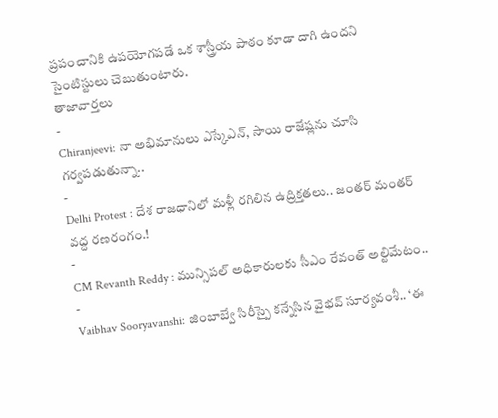ప్రపంచానికి ఉపయోగపడే ఒక శాస్త్రీయ పాఠం కూడా దాగి ఉందని సైంటిస్టులు చెబుతుంటారు.
తాజావార్తలు
-
Chiranjeevi: నా అభిమానులు ఎస్కేఎన్, సాయి రాజేష్లను చూసి గర్వపడుతున్నా..
-
Delhi Protest : దేశ రాజధానిలో మళ్లీ రగిలిన ఉద్రిక్తతలు.. జంతర్ మంతర్ వద్ద రణరంగం.!
-
CM Revanth Reddy : మున్సిపల్ అధికారులకు సీఎం రేవంత్ అల్టిమేటం..
-
Vaibhav Sooryavanshi: జింబాబ్వే సిరీస్పై కన్నేసిన వైభవ్ సూర్యవంశీ.. ‘ఈ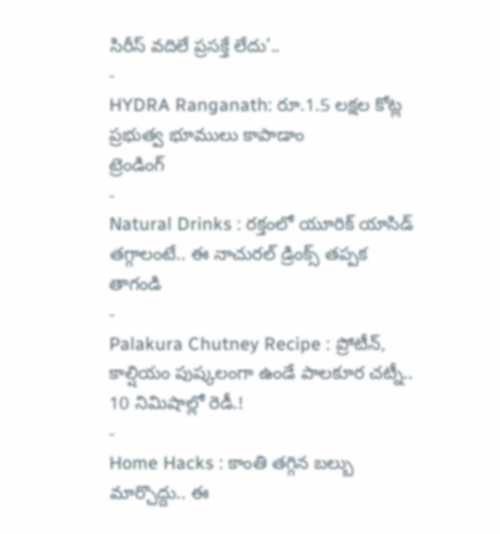సిరీస్ వదిలే ప్రసక్తే లేదు’..
-
HYDRA Ranganath: రూ.1.5 లక్షల కోట్ల ప్రభుత్వ భూములు కాపాడాం
ట్రెండింగ్
-
Natural Drinks : రక్తంలో యూరిక్ యాసిడ్ తగ్గాలంటే.. ఈ నాచురల్ డ్రింక్స్ తప్పక తాగండి
-
Palakura Chutney Recipe : ప్రోటీన్, కాల్షియం పుష్కలంగా ఉండే పాలకూర చట్నీ.. 10 నిమిషాల్లో రెడీ.!
-
Home Hacks : కాంతి తగ్గిన బల్బు మార్చొద్దు.. ఈ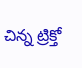చిన్న ట్రిక్తో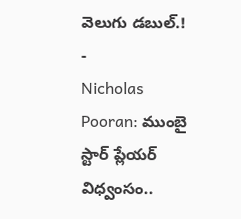వెలుగు డబుల్.!
-
Nicholas Pooran: ముంబై స్టార్ ప్లేయర్ విధ్వంసం..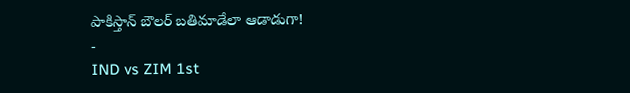పాకిస్తాన్ బౌలర్ బతిమాడేలా ఆడాడుగా!
-
IND vs ZIM 1st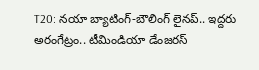T20: నయా బ్యాటింగ్-బౌలింగ్ లైనప్.. ఇద్దరు అరంగేట్రం.. టీమిండియా డేంజరస్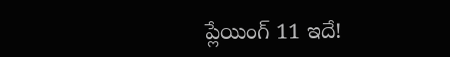ప్లేయింగ్ 11 ఇదే!